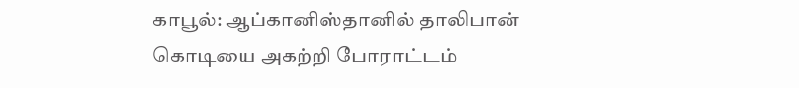காபூல்: ஆப்கானிஸ்தானில் தாலிபான் கொடியை அகற்றி போராட்டம்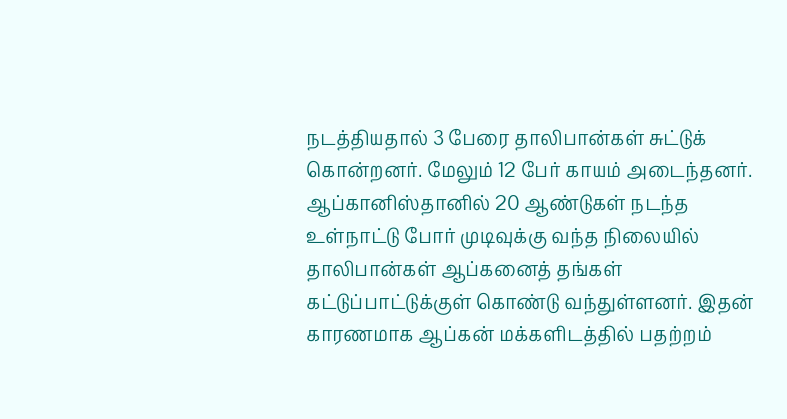நடத்தியதால் 3 பேரை தாலிபான்கள் சுட்டுக் கொன்றனர். மேலும் 12 பேர் காயம் அடைந்தனர். ஆப்கானிஸ்தானில் 20 ஆண்டுகள் நடந்த உள்நாட்டு போர் முடிவுக்கு வந்த நிலையில் தாலிபான்கள் ஆப்கனைத் தங்கள் கட்டுப்பாட்டுக்குள் கொண்டு வந்துள்ளனர். இதன் காரணமாக ஆப்கன் மக்களிடத்தில் பதற்றம்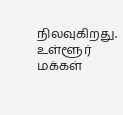நிலவுகிறது. உள்ளூர் மக்கள்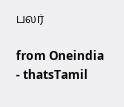பலர்

from Oneindia - thatsTamil